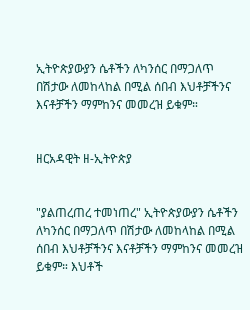ኢትዮጵያውያን ሴቶችን ለካንሰር በማጋለጥ በሽታው ለመከላከል በሚል ሰበብ እህቶቻችንና እናቶቻችን ማምከንና መመረዝ ይቁም።


ዘርአዳዊት ዘ-ኢትዮጵያ


"ያልጠረጠረ ተመነጠረ" ኢትዮጵያውያን ሴቶችን ለካንሰር በማጋለጥ በሽታው ለመከላከል በሚል ሰበብ እህቶቻችንና እናቶቻችን ማምከንና መመረዝ ይቁም። እህቶች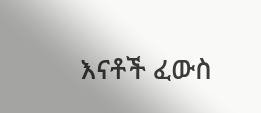እናቶች ፈውስ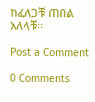ከፈለጋቹ ጠበል አለላቹ።

Post a Comment

0 Comments